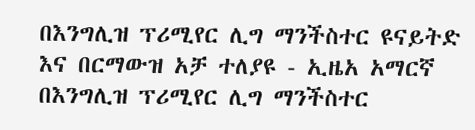በእንግሊዝ ፕሪሚየር ሊግ ማንችስተር ዩናይትድ እና በርማውዝ አቻ ተለያዩ - ኢዜአ አማርኛ
በእንግሊዝ ፕሪሚየር ሊግ ማንችስተር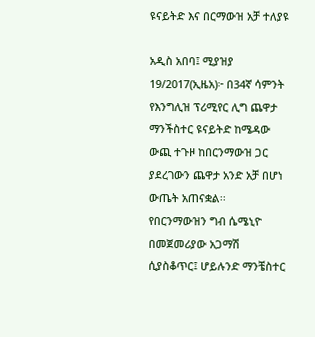ዩናይትድ እና በርማውዝ አቻ ተለያዩ

አዲስ አበባ፤ ሚያዝያ 19/2017(ኢዜአ)፦ በ34ኛ ሳምንት የእንግሊዝ ፕሪሚየር ሊግ ጨዋታ ማንችስተር ዩናይትድ ከሜዳው ውጪ ተጉዞ ከበርንማውዝ ጋር ያደረገውን ጨዋታ አንድ አቻ በሆነ ውጤት አጠናቋል፡፡
የበርንማውዝን ግብ ሴሜኒዮ በመጀመሪያው አጋማሽ ሲያስቆጥር፤ ሆይሉንድ ማንቼስተር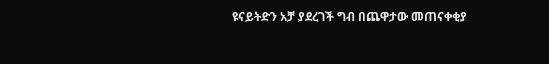ዩናይትድን አቻ ያደረገች ግብ በጨዋታው መጠናቀቂያ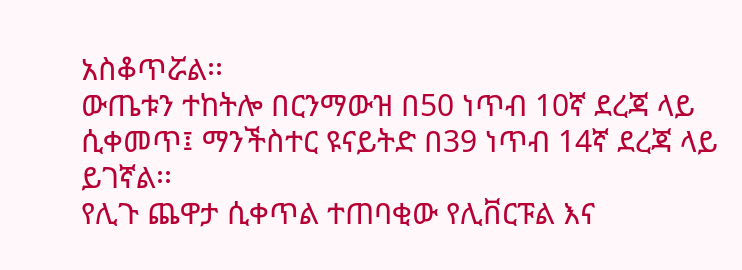አስቆጥሯል፡፡
ውጤቱን ተከትሎ በርንማውዝ በ50 ነጥብ 10ኛ ደረጃ ላይ ሲቀመጥ፤ ማንችስተር ዩናይትድ በ39 ነጥብ 14ኛ ደረጃ ላይ ይገኛል፡፡
የሊጉ ጨዋታ ሲቀጥል ተጠባቂው የሊቨርፑል እና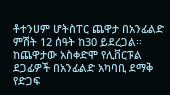ቶተንሀም ሆትስፐር ጨዋታ በአንፊልድ ምሽት 12 ሰዓት ከ30 ይደረጋል፡፡
ከጨዋታው አስቀድሞ የሊቨርፑል ደጋፊዎች በአንፊልድ አካባቢ ደማቅ የድጋፍ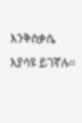እንቅስቃሴ እያሳዩ ይገኛሉ፡፡